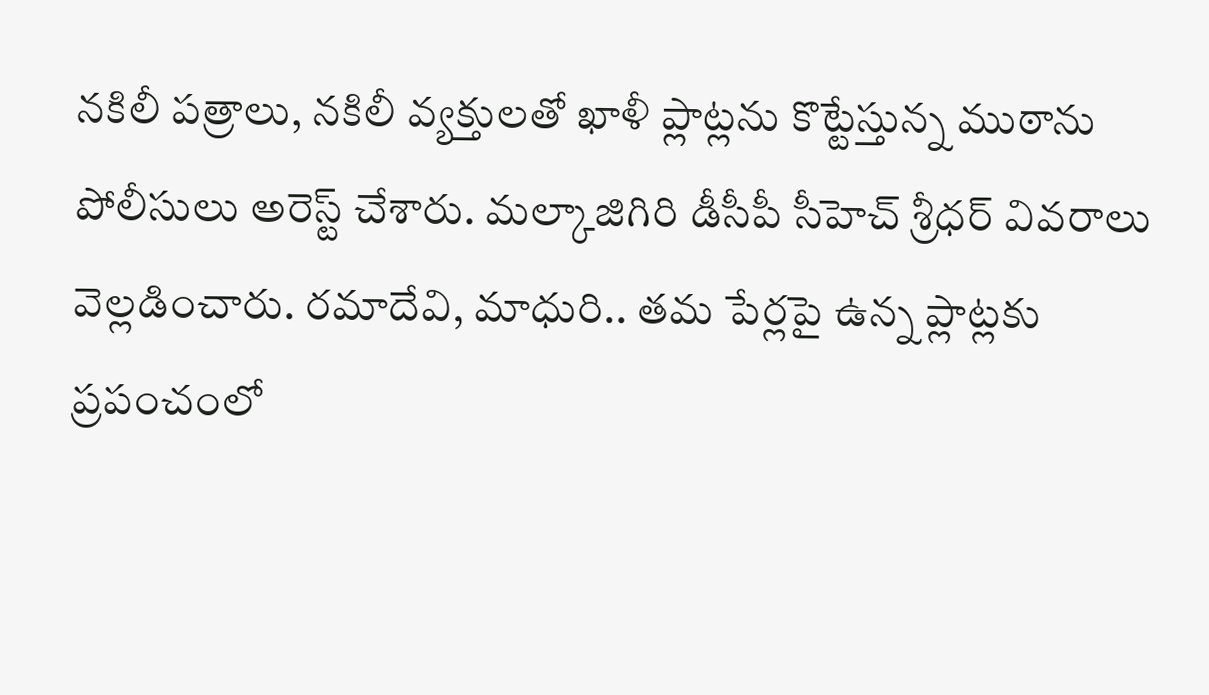నకిలీ పత్రాలు, నకిలీ వ్యక్తులతో ఖాళీ ప్లాట్లను కొట్టేస్తున్న ముఠాను పోలీసులు అరెస్ట్ చేశారు. మల్కాజిగిరి డీసీపీ సీహెచ్ శ్రీధర్ వివరాలు వెల్లడించారు. రమాదేవి, మాధురి.. తమ పేర్లపై ఉన్న ప్లాట్లకు
ప్రపంచంలో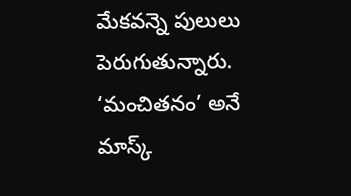మేకవన్నె పులులు పెరుగుతున్నారు. ‘మంచితనం’ అనే మాస్క్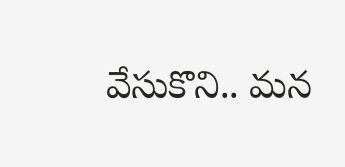వేసుకొని.. మన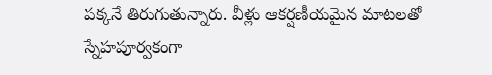పక్కనే తిరుగుతున్నారు. వీళ్లు ఆకర్షణీయమైన మాటలతో స్నేహపూర్వకంగా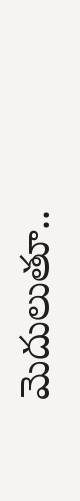మెదులుతూ..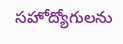సహోద్యోగులను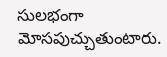సులభంగా మోసపుచ్చుతుంటారు.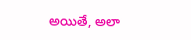అయితే, అలా